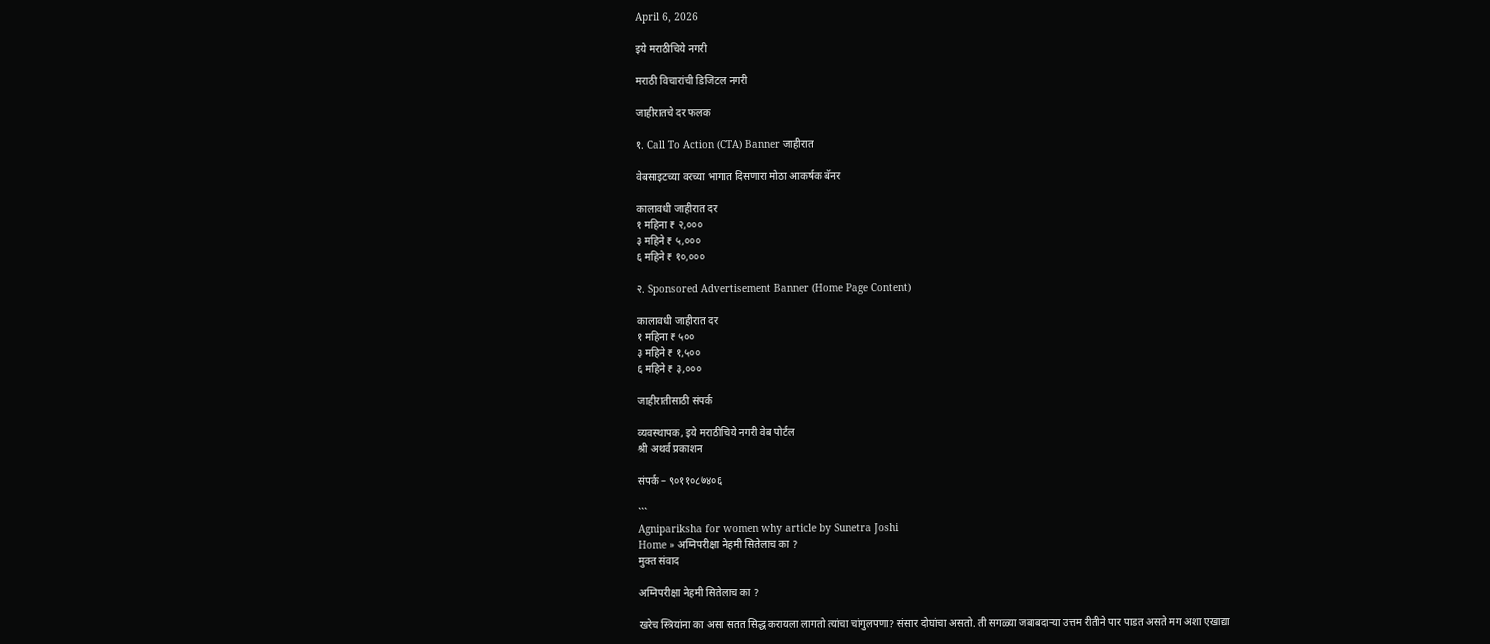April 6, 2026

इये मराठीचिये नगरी

मराठी विचारांची डिजिटल नगरी

जाहीरातचे दर फलक

१. Call To Action (CTA) Banner जाहीरात

वेबसाइटच्या वरच्या भागात दिसणारा मोठा आकर्षक बॅनर

कालावधी जाहीरात दर
१ महिना ₹ २,०००
३ महिने ₹ ५,०००
६ महिने ₹ १०,०००

२. Sponsored Advertisement Banner (Home Page Content)

कालावधी जाहीरात दर
१ महिना ₹ ५००
३ महिने ₹ १,५००
६ महिने ₹ ३,०००

जाहीरातीसाठी संपर्क

व्यवस्थापक, इये मराठीचिये नगरी वेब पोर्टल
श्री अथर्व प्रकाशन

संपर्क – ९०११०८७४०६

```
Agnipariksha for women why article by Sunetra Joshi
Home » अग्निपरीक्षा नेहमी सितेलाच का ?
मुक्त संवाद

अग्निपरीक्षा नेहमी सितेलाच का ?

खरेच स्त्रियांना का असा सतत सिद्ध करायला लागतो त्यांचा चांगुलपणा? संसार दोघांचा असतो. ती सगळ्या जबाबदार्‍या उत्तम रीतीने पार पाडत असते मग अशा एखाद्या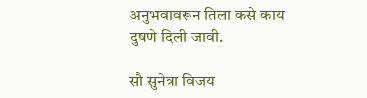अनुभवावरून तिला कसे काय दुषणे दिली जावी.

सौ सुनेत्रा विजय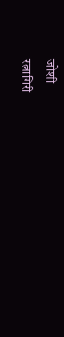जोशी
रत्नागिरी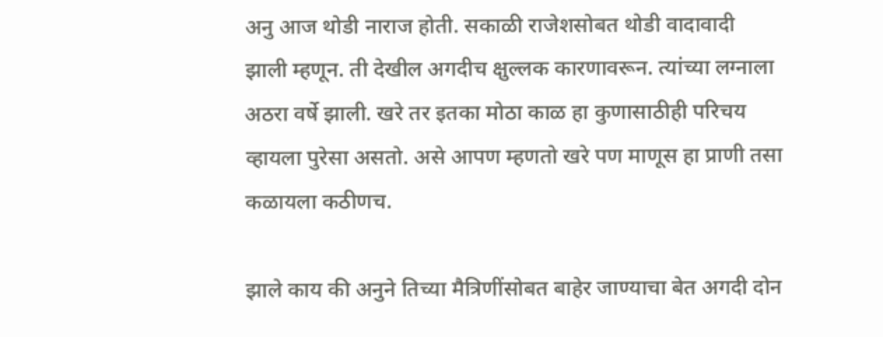अनु आज थोडी नाराज होती. सकाळी राजेशसोबत थोडी वादावादी झाली म्हणून. ती देखील अगदीच क्षुल्लक कारणावरून. त्यांच्या लग्नाला अठरा वर्षे झाली. खरे तर इतका मोठा काळ हा कुणासाठीही परिचय व्हायला पुरेसा असतो. असे आपण म्हणतो खरे पण माणूस हा प्राणी तसा कळायला कठीणच.

झाले काय की अनुने तिच्या मैत्रिणींसोबत बाहेर जाण्याचा बेत अगदी दोन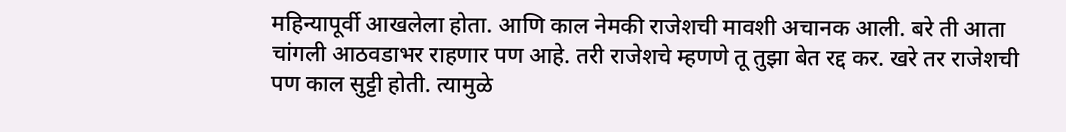महिन्यापूर्वी आखलेला होता. आणि काल नेमकी राजेशची मावशी अचानक आली. बरे ती आता चांगली आठवडाभर राहणार पण आहे. तरी राजेशचे म्हणणे तू तुझा बेत रद्द कर. खरे तर राजेशची पण काल सुट्टी होती. त्यामुळे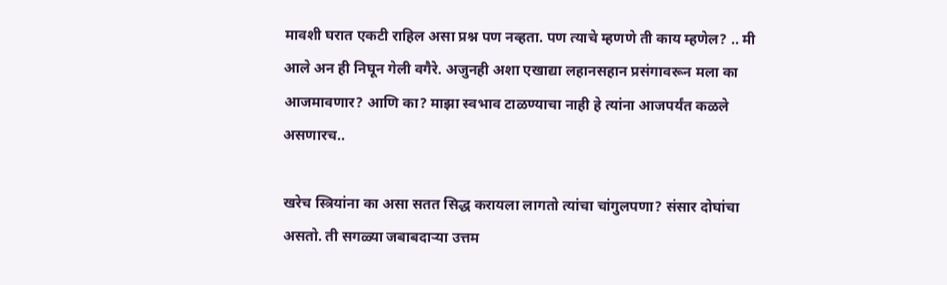मावशी घरात एकटी राहिल असा प्रश्न पण नव्हता. पण त्याचे म्हणणे ती काय म्हणेल? .. मी आले अन ही निघून गेली वगैरे. अजुनही अशा एखाद्या लहानसहान प्रसंगावरून मला का आजमावणार? आणि का? माझा स्वभाव टाळण्याचा नाही हे त्यांना आजपर्यंत कळले असणारच..

खरेच स्त्रियांना का असा सतत सिद्ध करायला लागतो त्यांचा चांगुलपणा? संसार दोघांचा असतो. ती सगळ्या जबाबदार्‍या उत्तम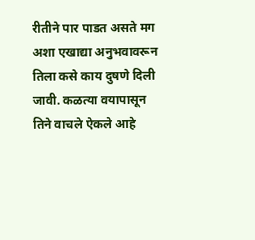रीतीने पार पाडत असते मग अशा एखाद्या अनुभवावरून तिला कसे काय दुषणे दिली जावी. कळत्या वयापासून तिने वाचले ऐकले आहे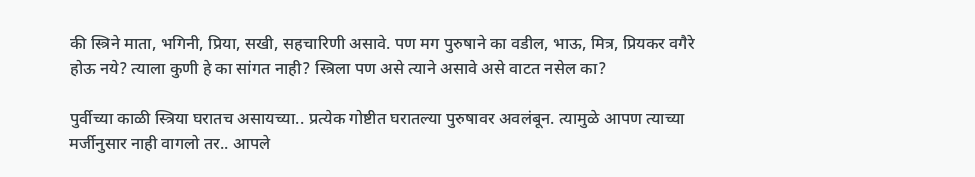की स्त्रिने माता, भगिनी, प्रिया, सखी, सहचारिणी असावे. पण मग पुरुषाने का वडील, भाऊ, मित्र, प्रियकर वगैरे होऊ नये? त्याला कुणी हे का सांगत नाही? स्त्रिला पण असे त्याने असावे असे वाटत नसेल का?

पुर्वीच्या काळी स्त्रिया घरातच असायच्या.. प्रत्येक गोष्टीत घरातल्या पुरुषावर अवलंबून. त्यामुळे आपण त्याच्या मर्जीनुसार नाही वागलो तर.. आपले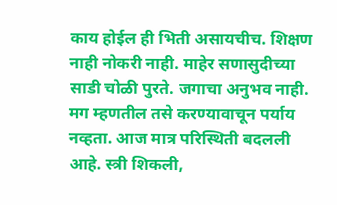काय होईल ही भिती असायचीच. शिक्षण नाही नोकरी नाही. माहेर सणासुदीच्या साडी चोळी पुरते. जगाचा अनुभव नाही. मग म्हणतील तसे करण्यावाचून पर्याय नव्हता. आज मात्र परिस्थिती बदलली आहे. स्त्री शिकली,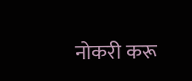नोकरी करू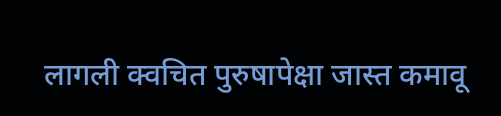लागली क्वचित पुरुषापेक्षा जास्त कमावू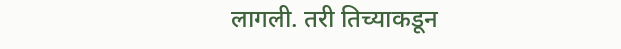लागली. तरी तिच्याकडून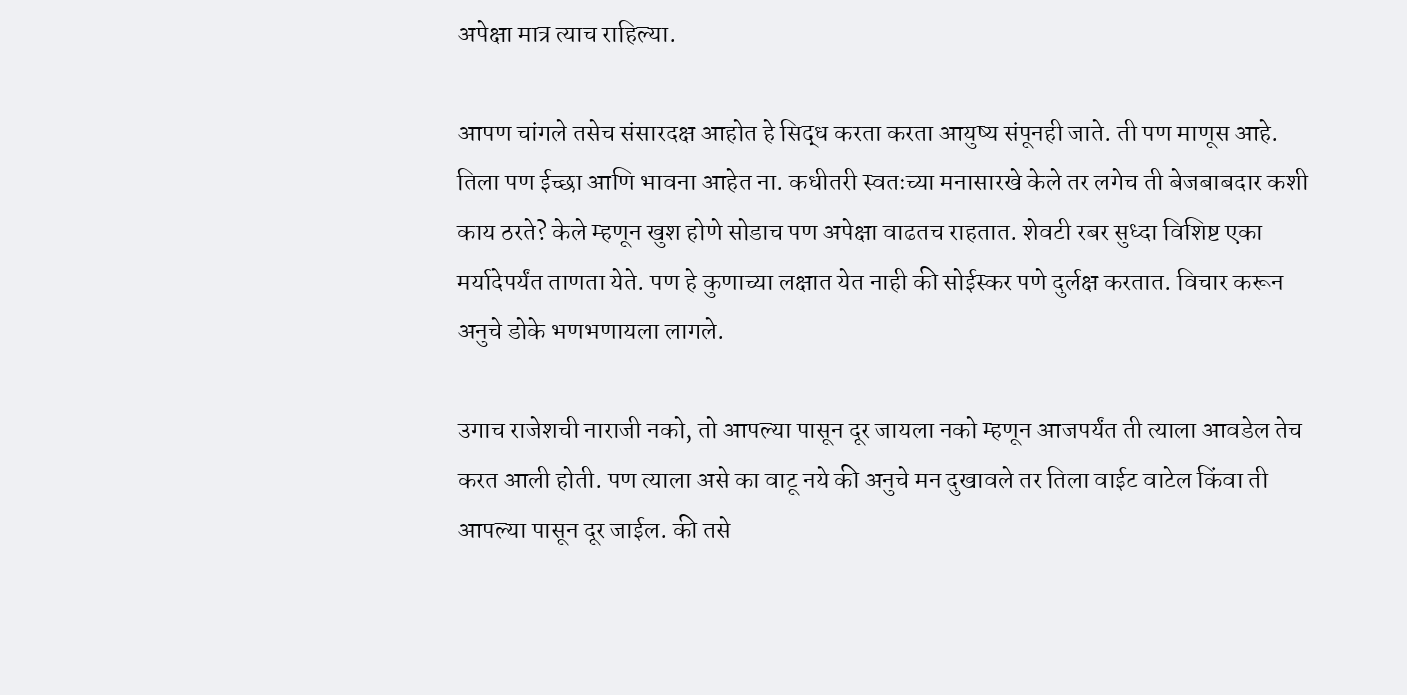अपेक्षा मात्र त्याच राहिल्या.

आपण चांगले तसेच संसारदक्ष आहोत हे सिद्ध करता करता आयुष्य संपूनही जाते. ती पण माणूस आहे. तिला पण ईच्छा आणि भावना आहेत ना. कधीतरी स्वतःच्या मनासारखे केले तर लगेच ती बेजबाबदार कशी काय ठरते? केले म्हणून खुश होणे सोडाच पण अपेक्षा वाढतच राहतात. शेवटी रबर सुध्दा विशिष्ट एका मर्यादेपर्यंत ताणता येते. पण हे कुणाच्या लक्षात येत नाही की सोईस्कर पणे दुर्लक्ष करतात. विचार करून अनुचे डोके भणभणायला लागले.

उगाच राजेशची नाराजी नको, तो आपल्या पासून दूर जायला नको म्हणून आजपर्यंत ती त्याला आवडेल तेच करत आली होती. पण त्याला असे का वाटू नये की अनुचे मन दुखावले तर तिला वाईट वाटेल किंवा ती आपल्या पासून दूर जाईल. की तसे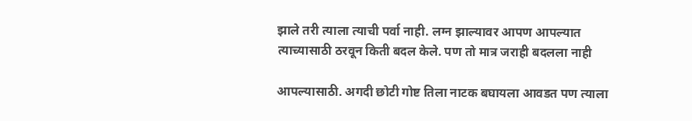झाले तरी त्याला त्याची पर्वा नाही. लग्न झाल्यावर आपण आपल्यात त्याच्यासाठी ठरवून किती बदल केले. पण तो मात्र जराही बदलला नाही

आपल्यासाठी. अगदी छोटी गोष्ट तिला नाटक बघायला आवडत पण त्याला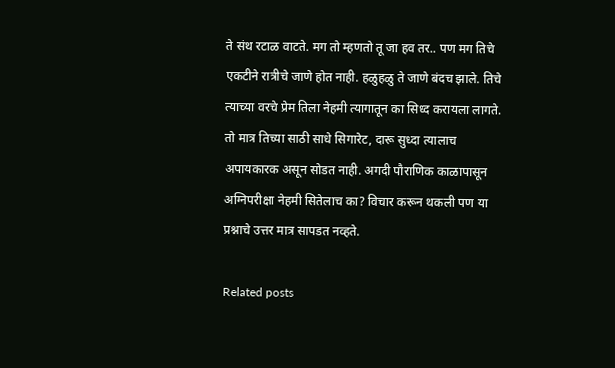ते संथ रटाळ वाटते. मग तो म्हणतो तू जा हव तर.. पण मग तिचे एकटीने रात्रीचे जाणे होत नाही. हळुहळु ते जाणे बंदच झाले. तिचे त्याच्या वरचे प्रेम तिला नेहमी त्यागातून का सिध्द करायला लागते. तो मात्र तिच्या साठी साधे सिगारेट, दारू सुध्दा त्यालाच अपायकारक असून सोडत नाही. अगदी पौराणिक काळापासून अग्निपरीक्षा नेहमी सितेलाच का? विचार करून थकली पण या प्रश्नाचे उत्तर मात्र सापडत नव्हते.

Related posts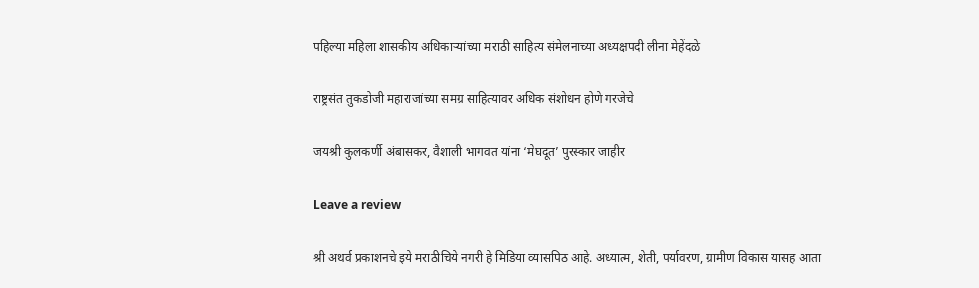पहिल्या महिला शासकीय अधिकाऱ्यांच्या मराठी साहित्य संमेलनाच्या अध्यक्षपदी लीना मेहेंदळे

राष्ट्रसंत तुकडोजी महाराजांच्या समग्र साहित्यावर अधिक संशोधन होणे गरजेचे

जयश्री कुलकर्णी अंबासकर, वैशाली भागवत यांना ‘मेघदूत’ पुरस्कार जाहीर

Leave a review

श्री अथर्व प्रकाशनचे इये मराठीचिये नगरी हे मिडिया व्यासपिठ आहे. अध्यात्म, शेती, पर्यावरण, ग्रामीण विकास यासह आता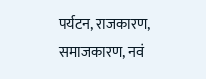पर्यटन, राजकारण, समाजकारण, नवं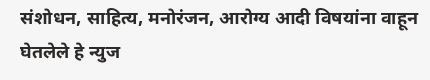संशोधन, साहित्य, मनोरंजन, आरोग्य आदी विषयांना वाहून घेतलेले हे न्युज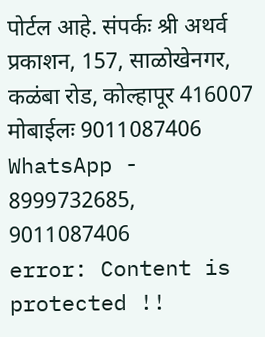पोर्टल आहे. संपर्कः श्री अथर्व प्रकाशन, 157, साळोखेनगर, कळंबा रोड, कोल्हापूर 416007 मोबाईलः 9011087406 WhatsApp - 8999732685, 9011087406
error: Content is protected !!